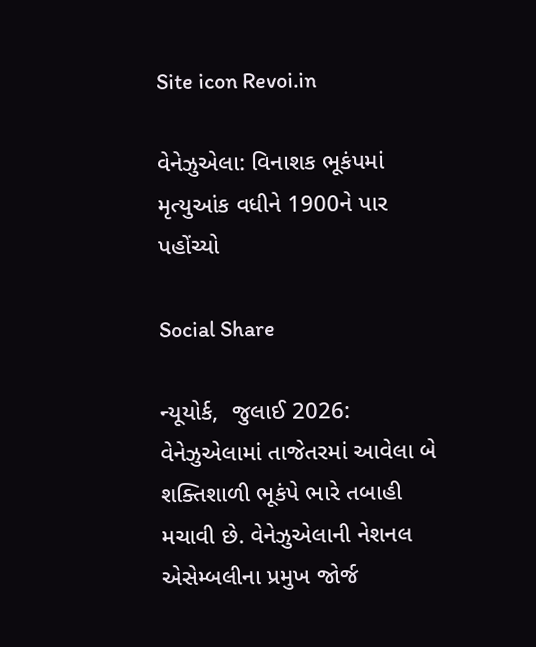Site icon Revoi.in

વેનેઝુએલા: વિનાશક ભૂકંપમાં મૃત્યુઆંક વધીને 1900ને પાર પહોંચ્યો

Social Share

ન્યૂયોર્ક,  જુલાઈ 2026: વેનેઝુએલામાં તાજેતરમાં આવેલા બે શક્તિશાળી ભૂકંપે ભારે તબાહી મચાવી છે. વેનેઝુએલાની નેશનલ એસેમ્બલીના પ્રમુખ જોર્જ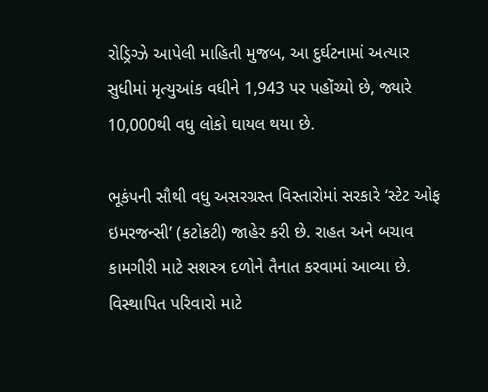રોડ્રિગ્ઝે આપેલી માહિતી મુજબ, આ દુર્ઘટનામાં અત્યાર સુધીમાં મૃત્યુઆંક વધીને 1,943 પર પહોંચ્યો છે, જ્યારે 10,000થી વધુ લોકો ઘાયલ થયા છે.

ભૂકંપની સૌથી વધુ અસરગ્રસ્ત વિસ્તારોમાં સરકારે ‘સ્ટેટ ઓફ ઇમરજન્સી’ (કટોકટી) જાહેર કરી છે. રાહત અને બચાવ કામગીરી માટે સશસ્ત્ર દળોને તૈનાત કરવામાં આવ્યા છે. વિસ્થાપિત પરિવારો માટે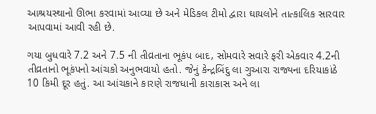આશ્રયસ્થાનો ઊભા કરવામાં આવ્યા છે અને મેડિકલ ટીમો દ્વારા ઘાયલોને તાત્કાલિક સારવાર આપવામાં આવી રહી છે.

ગયા બુધવારે 7.2 અને 7.5 ની તીવ્રતાના ભૂકંપ બાદ, સોમવારે સવારે ફરી એકવાર 4.2ની તીવ્રતાનો ભૂકંપનો આંચકો અનુભવાયો હતો. જેનું કેન્દ્રબિંદુ લા ગુઆરા રાજ્યના દરિયાકાંઠે 10 કિમી દૂર હતું. આ આંચકાને કારણે રાજધાની કારાકાસ અને લા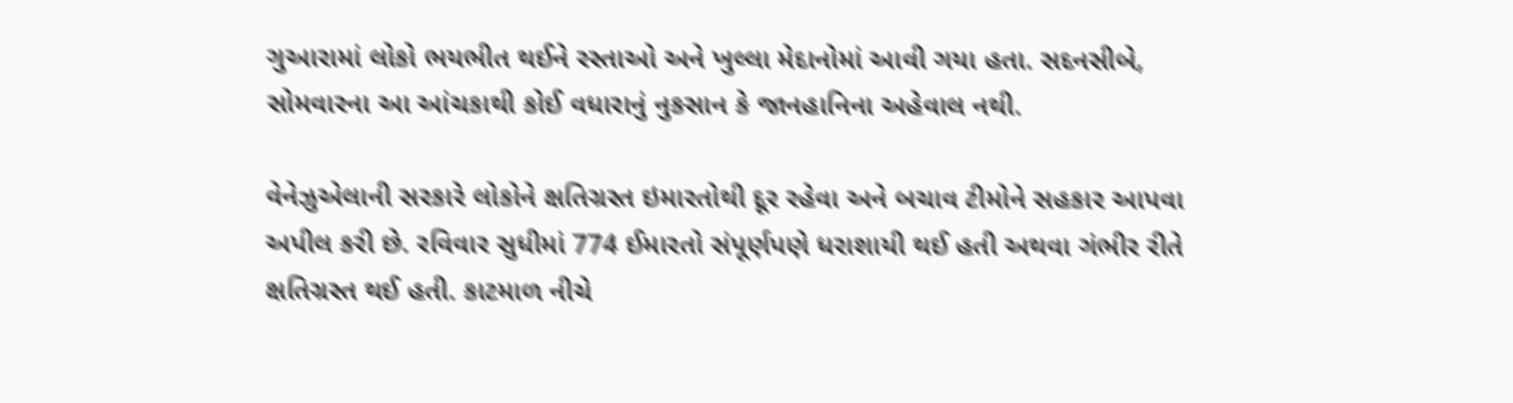ગુઆરામાં લોકો ભયભીત થઈને રસ્તાઓ અને ખુલ્લા મેદાનોમાં આવી ગયા હતા. સદનસીબે, સોમવારના આ આંચકાથી કોઈ વધારાનું નુકસાન કે જાનહાનિના અહેવાલ નથી.

વેનેઝુએલાની સરકારે લોકોને ક્ષતિગ્રસ્ત ઇમારતોથી દૂર રહેવા અને બચાવ ટીમોને સહકાર આપવા અપીલ કરી છે. રવિવાર સુધીમાં 774 ઈમારતો સંપૂર્ણપણે ધરાશાયી થઈ હતી અથવા ગંભીર રીતે ક્ષતિગ્રસ્ત થઈ હતી. કાટમાળ નીચે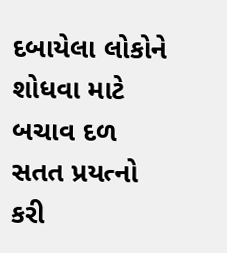દબાયેલા લોકોને શોધવા માટે બચાવ દળ સતત પ્રયત્નો કરી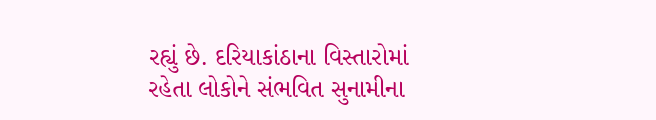રહ્યું છે. દરિયાકાંઠાના વિસ્તારોમાં રહેતા લોકોને સંભવિત સુનામીના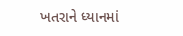ખતરાને ધ્યાનમાં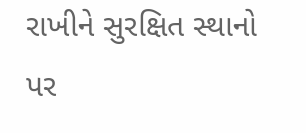રાખીને સુરક્ષિત સ્થાનો પર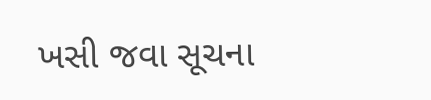ખસી જવા સૂચના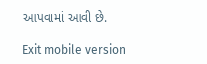આપવામાં આવી છે.

Exit mobile version